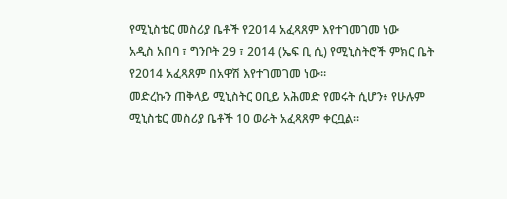የሚኒስቴር መስሪያ ቤቶች የ2014 አፈጻጸም እየተገመገመ ነው
አዲስ አበባ ፣ ግንቦት 29 ፣ 2014 (ኤፍ ቢ ሲ) የሚኒስትሮች ምክር ቤት የ2014 አፈጻጸም በአዋሽ እየተገመገመ ነው።
መድረኩን ጠቅላይ ሚኒስትር ዐቢይ አሕመድ የመሩት ሲሆን፥ የሁሉም ሚኒስቴር መስሪያ ቤቶች 10 ወራት አፈጻጸም ቀርቧል።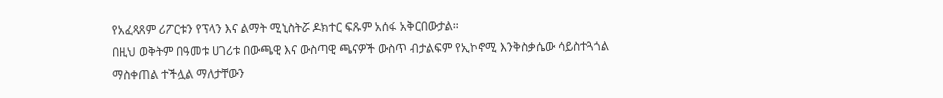የአፈጻጸም ሪፖርቱን የፕላን እና ልማት ሚኒስትሯ ዶክተር ፍጹም አሰፋ አቅርበውታል።
በዚህ ወቅትም በዓመቱ ሀገሪቱ በውጫዊ እና ውስጣዊ ጫናዎች ውስጥ ብታልፍም የኢኮኖሚ እንቅስቃሴው ሳይስተጓጎል ማስቀጠል ተችሏል ማለታቸውን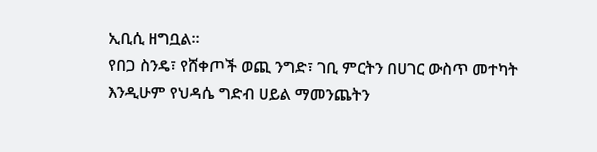ኢቢሲ ዘግቧል።
የበጋ ስንዴ፣ የሸቀጦች ወጪ ንግድ፣ ገቢ ምርትን በሀገር ውስጥ መተካት እንዲሁም የህዳሴ ግድብ ሀይል ማመንጨትን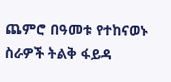ጨምሮ በዓመቱ የተከናወኑ ስራዎች ትልቅ ፋይዳ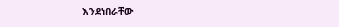እንደነበራቸው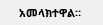አመላክተዋል።